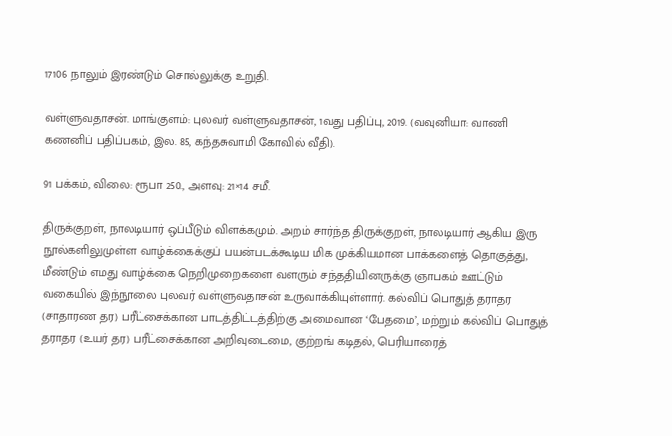17106 நாலும் இரண்டும் சொல்லுக்கு உறுதி.

வள்ளுவதாசன். மாங்குளம்: புலவர் வள்ளுவதாசன், 1வது பதிப்பு, 2019. (வவுனியா: வாணி கணனிப் பதிப்பகம், இல. 85, கந்தசுவாமி கோவில் வீதி).

91 பக்கம், விலை: ரூபா 250., அளவு: 21×14 சமீ.

திருக்குறள், நாலடியார் ஒப்பீடும் விளக்கமும். அறம் சார்ந்த திருக்குறள், நாலடியார் ஆகிய இரு நூல்களிலுமுள்ள வாழ்க்கைக்குப் பயன்படக்கூடிய மிக முக்கியமான பாக்களைத் தொகுத்து, மீண்டும் எமது வாழ்க்கை நெறிமுறைகளை வளரும் சந்ததியினருக்கு ஞாபகம் ஊட்டும் வகையில் இந்நூலை புலவர் வள்ளுவதாசன் உருவாக்கியுள்ளார். கல்விப் பொதுத் தராதர (சாதாரண தர) பரீட்சைக்கான பாடத்திட்டத்திற்கு அமைவான ‘பேதமை’, மற்றும் கல்விப் பொதுத் தராதர (உயர் தர) பரீட்சைக்கான அறிவுடைமை, குற்றங் கடிதல், பெரியாரைத்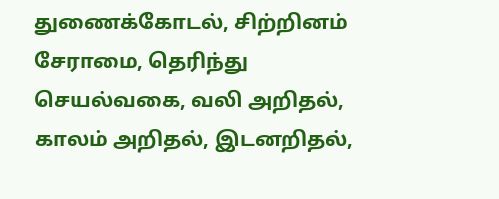துணைக்கோடல், சிற்றினம் சேராமை, தெரிந்து செயல்வகை, வலி அறிதல், காலம் அறிதல், இடனறிதல்,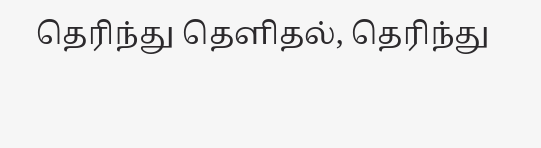தெரிந்து தெளிதல், தெரிந்து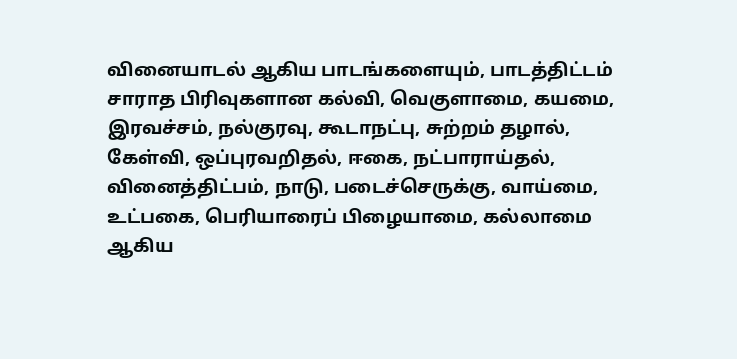வினையாடல் ஆகிய பாடங்களையும், பாடத்திட்டம் சாராத பிரிவுகளான கல்வி, வெகுளாமை, கயமை, இரவச்சம், நல்குரவு, கூடாநட்பு, சுற்றம் தழால், கேள்வி, ஒப்புரவறிதல், ஈகை, நட்பாராய்தல், வினைத்திட்பம், நாடு, படைச்செருக்கு, வாய்மை, உட்பகை, பெரியாரைப் பிழையாமை, கல்லாமை ஆகிய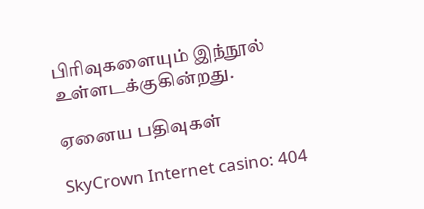பிரிவுகளையும் இந்நூல் உள்ளடக்குகின்றது.

ஏனைய பதிவுகள்

SkyCrown Internet casino: 404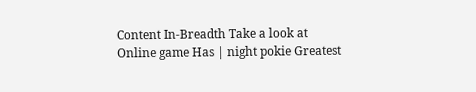Content In-Breadth Take a look at Online game Has | night pokie Greatest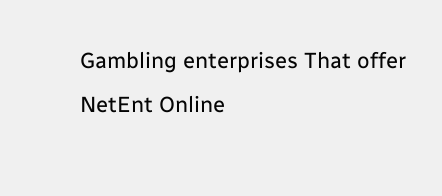Gambling enterprises That offer NetEnt Online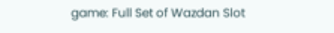game: Full Set of Wazdan Slot